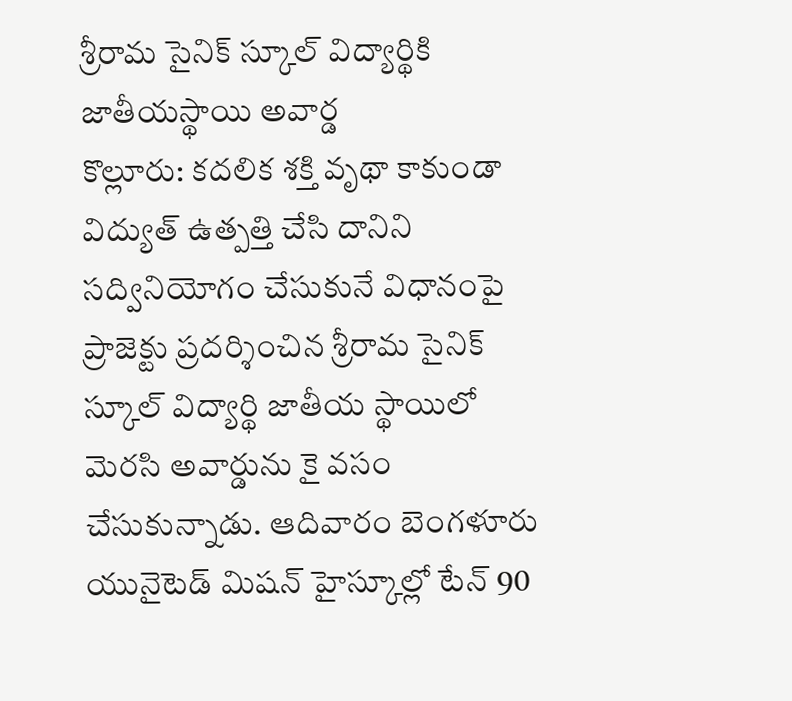శ్రీరామ సైనిక్ స్కూల్ విద్యార్థికి జాతీయస్థాయి అవార్డ
కొల్లూరు: కదలిక శక్తి వృథా కాకుండా విద్యుత్ ఉత్పత్తి చేసి దానిని సద్వినియోగం చేసుకునే విధానంపై ప్రాజెక్టు ప్రదర్శించిన శ్రీరామ సైనిక్ స్కూల్ విద్యార్థి జాతీయ స్థాయిలో మెరసి అవార్డును కై వసం చేసుకున్నాడు. ఆదివారం బెంగళూరు యునైటెడ్ మిషన్ హైస్కూల్లో టేన్ 90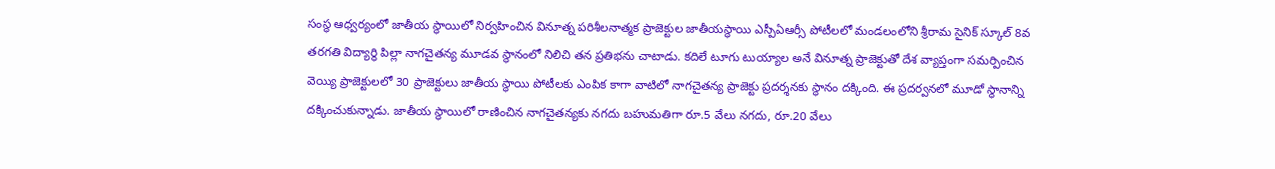సంస్థ ఆధ్వర్యంలో జాతీయ స్థాయిలో నిర్వహించిన వినూత్న పరిశీలనాత్మక ప్రాజెక్టుల జాతీయస్థాయి ఎస్పీఏఆర్సీ పోటీలలో మండలంలోని శ్రీరామ సైనిక్ స్కూల్ 8వ తరగతి విద్యార్థి పిల్లా నాగచైతన్య మూడవ స్థానంలో నిలిచి తన ప్రతిభను చాటాడు. కదిలే టూగు టుయ్యాల అనే వినూత్న ప్రాజెక్టుతో దేశ వ్యాప్తంగా సమర్పించిన వెయ్యి ప్రాజెక్టులలో 30 ప్రాజెక్టులు జాతీయ స్థాయి పోటీలకు ఎంపిక కాగా వాటిలో నాగచైతన్య ప్రాజెక్టు ప్రదర్శనకు స్థానం దక్కింది. ఈ ప్రదర్వనలో మూడో స్థానాన్ని దక్కించుకున్నాడు. జాతీయ స్థాయిలో రాణించిన నాగచైతన్యకు నగదు బహుమతిగా రూ.5 వేలు నగదు, రూ.20 వేలు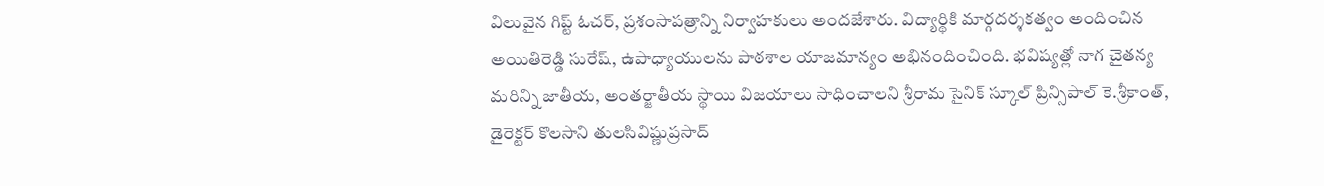విలువైన గిప్ట్ ఓచర్, ప్రశంసాపత్రాన్ని నిర్వాహకులు అందజేశారు. విద్యార్థికి మార్గదర్శకత్వం అందించిన అయితిరెడ్డి సురేష్, ఉపాధ్యాయులను పాఠశాల యాజమాన్యం అభినందించింది. భవిష్యత్లో నాగ చైతన్య మరిన్ని జాతీయ, అంతర్జాతీయ స్థాయి విజయాలు సాధించాలని శ్రీరామ సైనిక్ స్కూల్ ప్రిన్సిపాల్ కె.శ్రీకాంత్, డైరెక్టర్ కొలసాని తులసివిష్ణుప్రసాద్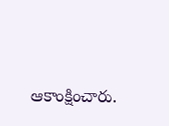ఆకాంక్షించారు.